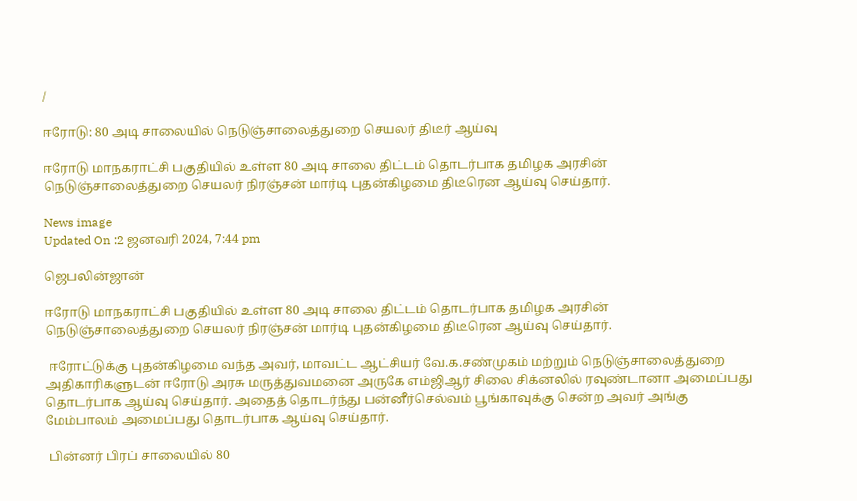/

ஈரோடு: 80 அடி சாலையில் நெடுஞ்சாலைத்துறை செயலர் திடீர் ஆய்வு

ஈரோடு மாநகராட்சி பகுதியில் உள்ள 80 அடி சாலை திட்டம் தொடர்பாக தமிழக அரசின் நெடுஞ்சாலைத்துறை செயலர் நிரஞ்சன் மார்டி புதன்கிழமை திடீரென ஆய்வு செய்தார்.

News image
Updated On :2 ஜனவரி 2024, 7:44 pm

ஜெபலின்ஜான்

ஈரோடு மாநகராட்சி பகுதியில் உள்ள 80 அடி சாலை திட்டம் தொடர்பாக தமிழக அரசின் நெடுஞ்சாலைத்துறை செயலர் நிரஞ்சன் மார்டி புதன்கிழமை திடீரென ஆய்வு செய்தார்.

 ஈரோட்டுக்கு புதன்கிழமை வந்த அவர், மாவட்ட ஆட்சியர் வே.க.சண்முகம் மற்றும் நெடுஞ்சாலைத்துறை அதிகாரிகளுடன் ஈரோடு அரசு மருத்துவமனை அருகே எம்ஜிஆர் சிலை சிக்னலில் ரவுண்டானா அமைப்பது தொடர்பாக ஆய்வு செய்தார். அதைத் தொடர்ந்து பன்னீர்செல்வம் பூங்காவுக்கு சென்ற அவர் அங்கு மேம்பாலம் அமைப்பது தொடர்பாக ஆய்வு செய்தார்.

 பின்னர் பிரப் சாலையில் 80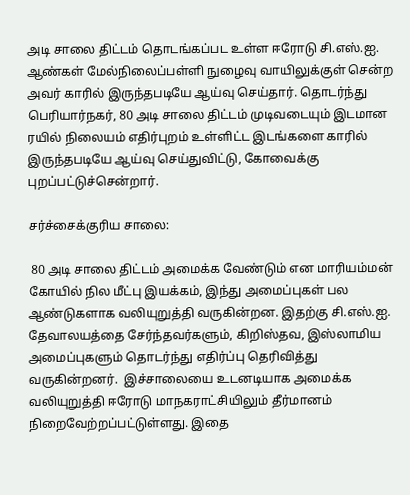அடி சாலை திட்டம் தொடங்கப்பட உள்ள ஈரோடு சி.எஸ்.ஐ. ஆண்கள் மேல்நிலைப்பள்ளி நுழைவு வாயிலுக்குள் சென்ற அவர் காரில் இருந்தபடியே ஆய்வு செய்தார். தொடர்ந்து பெரியார்நகர், 80 அடி சாலை திட்டம் முடிவடையும் இடமான ரயில் நிலையம் எதிர்புறம் உள்ளிட்ட இடங்களை காரில் இருந்தபடியே ஆய்வு செய்துவிட்டு, கோவைக்கு புறப்பட்டுச்சென்றார்.

சர்ச்சைக்குரிய சாலை:

 80 அடி சாலை திட்டம் அமைக்க வேண்டும் என மாரியம்மன் கோயில் நில மீட்பு இயக்கம், இந்து அமைப்புகள் பல ஆண்டுகளாக வலியுறுத்தி வருகின்றன. இதற்கு சி.எஸ்.ஐ. தேவாலயத்தை சேர்ந்தவர்களும், கிறிஸ்தவ, இஸ்லாமிய அமைப்புகளும் தொடர்ந்து எதிர்ப்பு தெரிவித்து வருகின்றனர்.  இச்சாலையை உடனடியாக அமைக்க வலியுறுத்தி ஈரோடு மாநகராட்சியிலும் தீர்மானம் நிறைவேற்றப்பட்டுள்ளது. இதை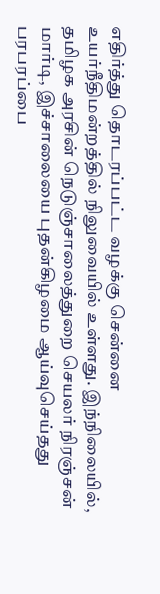எதிர்த்து தொடரப்பட்ட வழக்கு சென்னை உயர்நீதிமன்றத்தில் நிலுவையில் உள்ளது. இந்நிலையில், தமிழக அரசின் நெடுஞ்சாலைத்துறை செயலர் நிரஞ்சன் மார்டி, இச்சாலையை புதன்கிழமை ஆய்வுசெய்தது பரபரப்பை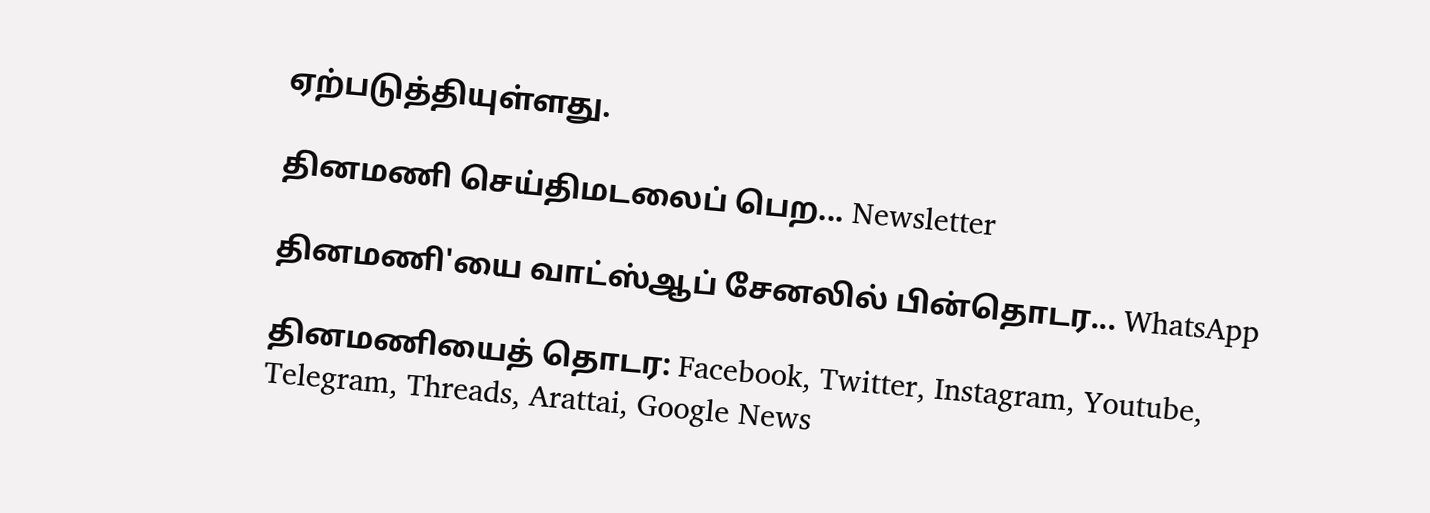ஏற்படுத்தியுள்ளது.

தினமணி செய்திமடலைப் பெற... Newsletter

தினமணி'யை வாட்ஸ்ஆப் சேனலில் பின்தொடர... WhatsApp

தினமணியைத் தொடர: Facebook, Twitter, Instagram, Youtube, Telegram, Threads, Arattai, Google News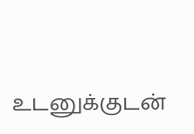உடனுக்குடன்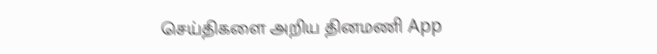செய்திகளை அறிய தினமணி App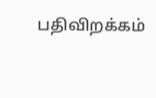பதிவிறக்கம்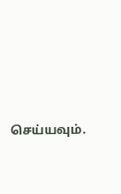செய்யவும்.